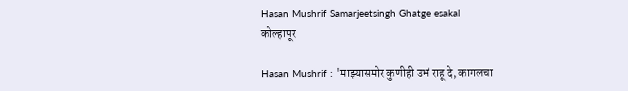Hasan Mushrif Samarjeetsingh Ghatge esakal
कोल्हापूर

Hasan Mushrif : 'माझ्यासमोर कुणीही उभं राहू दे, कागलचा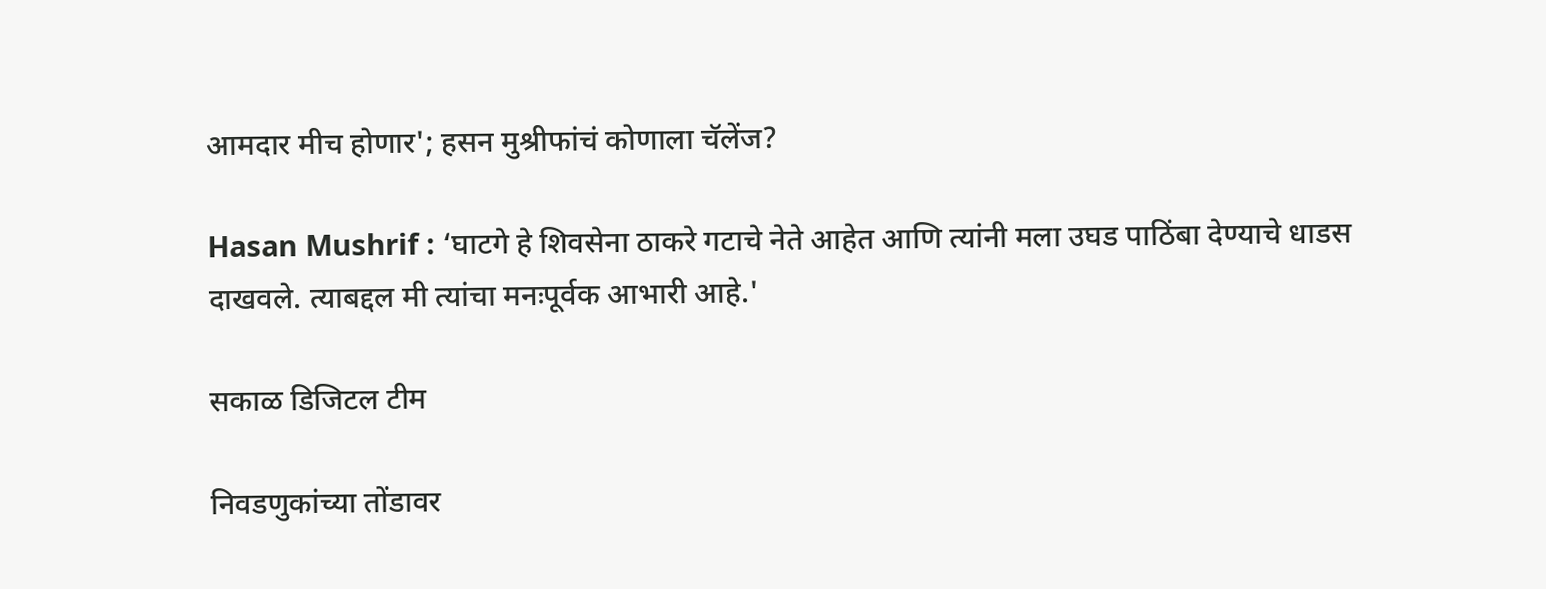आमदार मीच होणार'; हसन मुश्रीफांचं कोणाला चॅलेंज?

Hasan Mushrif : ‘घाटगे हे शिवसेना ठाकरे गटाचे नेते आहेत आणि त्यांनी मला उघड पाठिंबा देण्याचे धाडस दाखवले. त्याबद्दल मी त्यांचा मनःपूर्वक आभारी आहे.'

सकाळ डिजिटल टीम

निवडणुकांच्या तोंडावर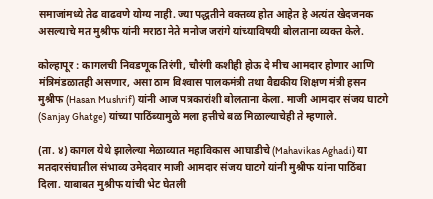समाजांमध्ये तेढ वाढवणे योग्य नाही. ज्या पद्धतीने वक्तव्य होत आहेत हे अत्यंत खेदजनक असल्याचे मत मुश्रीफ यांनी मराठा नेते मनोज जरांगे यांच्याविषयी बोलताना व्यक्त केले.

कोल्हापूर : कागलची निवडणूक तिरंगी, चौरंगी कशीही होऊ दे मीच आमदार होणार आणि मंत्रिमंडळातही असणार, असा ठाम विश्‍वास पालकमंत्री तथा वैद्यकीय शिक्षण मंत्री हसन मुश्रीफ (Hasan Mushrif) यांनी आज पत्रकारांशी बोलताना केला. माजी आमदार संजय घाटगे (Sanjay Ghatge) यांच्या पाठिंब्यामुळे मला हत्तीचे बळ मिळाल्याचेही ते म्हणाले.

(ता. ४) कागल येथे झालेल्या मेळाव्यात महाविकास आघाडीचे (Mahavikas Aghadi) या मतदारसंघातील संभाव्य उमेदवार माजी आमदार संजय घाटगे यांनी मुश्रीफ यांना पाठिंबा दिला. याबाबत मुश्रीफ यांची भेट घेतली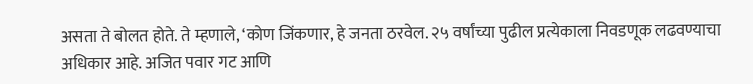असता ते बोलत होते. ते म्हणाले, ‘कोण जिंकणार, हे जनता ठरवेल. २५ वर्षांच्या पुढील प्रत्येकाला निवडणूक लढवण्याचा अधिकार आहे. अजित पवार गट आणि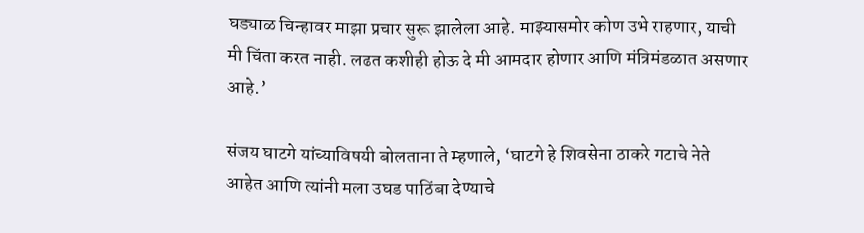घड्याळ चिन्हावर माझा प्रचार सुरू झालेला आहे. माझ्यासमोर कोण उभे राहणार, याची मी चिंता करत नाही. लढत कशीही होऊ दे मी आमदार होणार आणि मंत्रिमंडळात असणार आहे.’

संजय घाटगे यांच्याविषयी बोलताना ते म्हणाले, ‘घाटगे हे शिवसेना ठाकरे गटाचे नेते आहेत आणि त्यांनी मला उघड पाठिंबा देण्याचे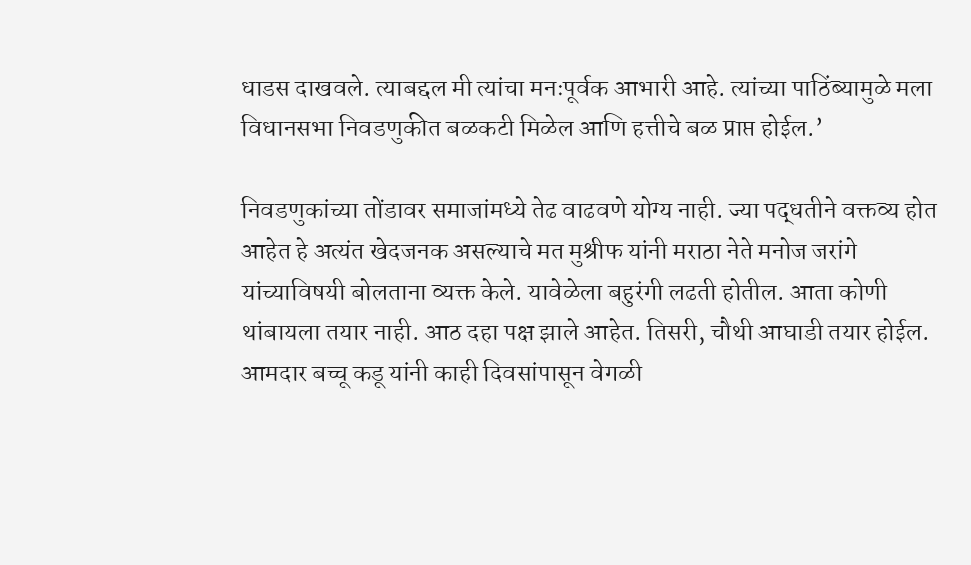धाडस दाखवले. त्याबद्दल मी त्यांचा मनःपूर्वक आभारी आहे. त्यांच्या पाठिंब्‍यामुळे मला विधानसभा निवडणुकीत बळकटी मिळेल आणि हत्तीचे बळ प्राप्त होईल.’

निवडणुकांच्या तोंडावर समाजांमध्ये तेढ वाढवणे योग्य नाही. ज्या पद्धतीने वक्तव्य होत आहेत हे अत्यंत खेदजनक असल्याचे मत मुश्रीफ यांनी मराठा नेते मनोज जरांगे यांच्याविषयी बोलताना व्यक्त केले. यावेळेला बहुरंगी लढती होतील. आता कोणी थांबायला तयार नाही. आठ दहा पक्ष झाले आहेत. तिसरी, चौथी आघाडी तयार होईल. आमदार बच्चू कडू यांनी काही दिवसांपासून वेगळी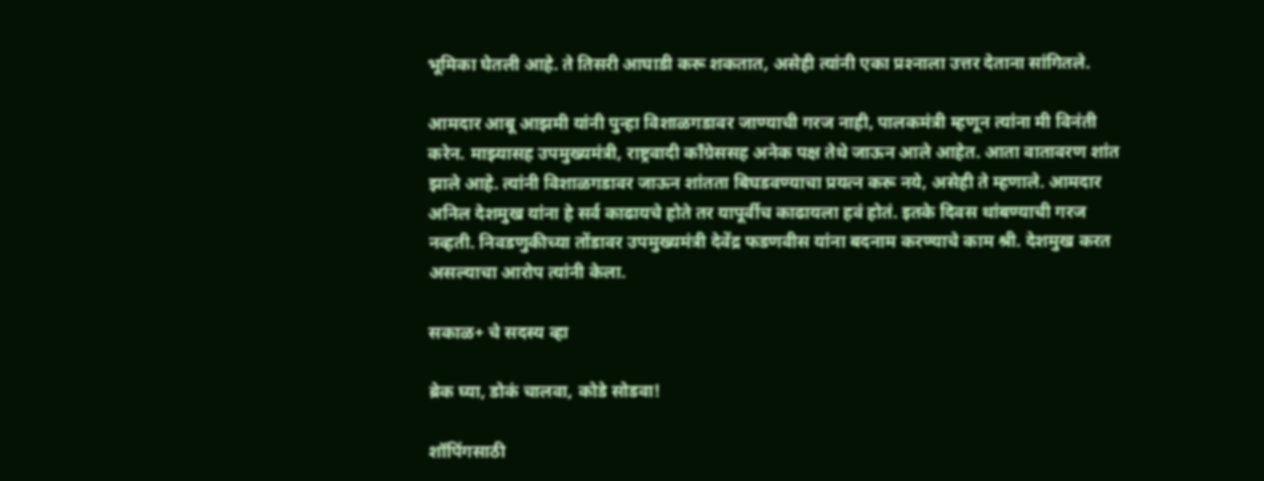भूमिका घेतली आहे. ते तिसरी आघाडी करू शकतात, असेही त्यांनी एका प्रश्‍नाला उत्तर देताना सांगितले.

आमदार आबू आझमी यांनी पुन्हा विशाळगडावर जाण्याची गरज नाही, पालकमंत्री म्हणून त्यांना मी विनंती करेन. माझ्यासह उपमुख्यमंत्री, राष्ट्रवादी काँग्रेससह अनेक पक्ष तेथे जाऊन आले आहेत. आता वातावरण शांत झाले आहे. त्यांनी विशाळगडावर जाऊन शांतता बिघडवण्याचा प्रयत्न करू नये, असेही ते म्हणाले. आमदार अनिल देशमुख यांना हे सर्व काढायचे होते तर यापूर्वीच काढायला हवं होतं. इतके दिवस थांबण्याची गरज नव्हती. निवडणुकीच्या तोंडावर उपमुख्यमंत्री देवेंद्र फडणवीस यांना बदनाम करण्याचे काम श्री. देशमुख करत असल्याचा आरोप त्यांनी केला.

सकाळ+ चे सदस्य व्हा

ब्रेक घ्या, डोकं चालवा, कोडे सोडवा!

शॉपिंगसाठी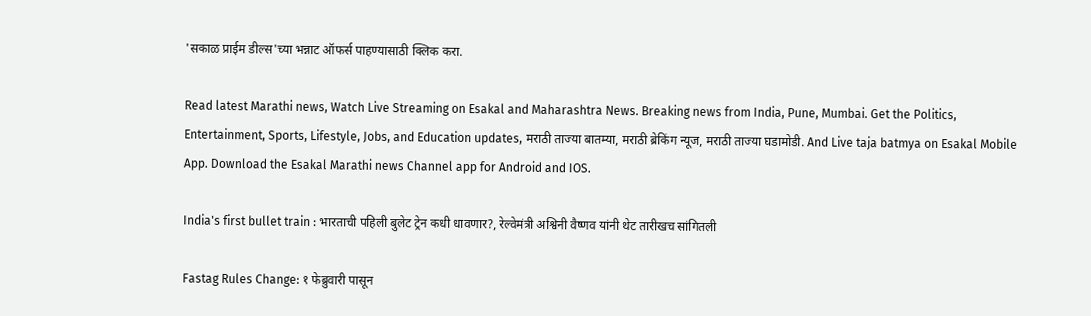'सकाळ प्राईम डील्स'च्या भन्नाट ऑफर्स पाहण्यासाठी क्लिक करा.

Read latest Marathi news, Watch Live Streaming on Esakal and Maharashtra News. Breaking news from India, Pune, Mumbai. Get the Politics, Entertainment, Sports, Lifestyle, Jobs, and Education updates, मराठी ताज्या बातम्या, मराठी ब्रेकिंग न्यूज, मराठी ताज्या घडामोडी. And Live taja batmya on Esakal Mobile App. Download the Esakal Marathi news Channel app for Android and IOS.

India's first bullet train : भारताची पहिली बुलेट ट्रेन कधी धावणार?, रेल्वेमंत्री अश्विनी वैष्णव यांनी थेट तारीखच सांगितली

Fastag Rules Change: १ फेब्रुवारी पासून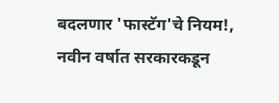बदलणार 'फास्टॅग'चे नियम!, नवीन वर्षात सरकारकडून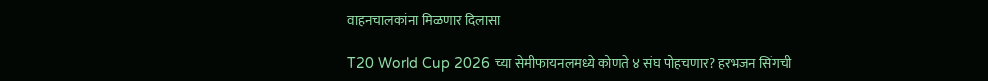वाहनचालकांना मिळणार दिलासा

T20 World Cup 2026 च्या सेमीफायनलमध्ये कोणते ४ संघ पोहचणार? हरभजन सिंगची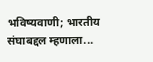भविष्यवाणी; भारतीय संघाबद्दल म्हणाला...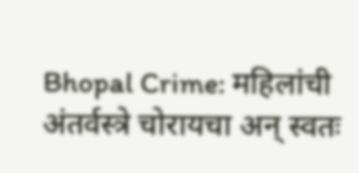Bhopal Crime: महिलांची अंतर्वस्त्रे चोरायचा अन् स्वतः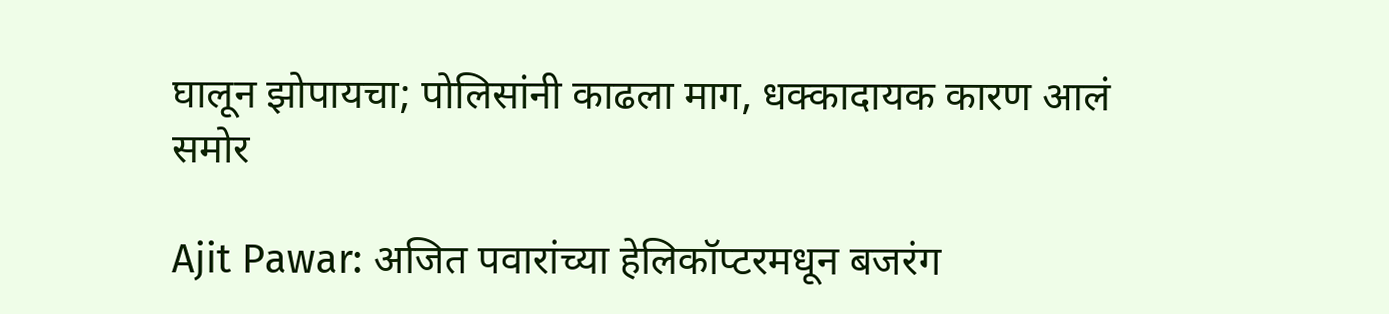घालून झोपायचा; पोलिसांनी काढला माग, धक्कादायक कारण आलं समोर

Ajit Pawar: अजित पवारांच्या हेलिकॉप्टरमधून बजरंग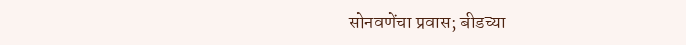सोनवणेंचा प्रवास; बीडच्या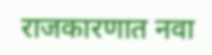राजकारणात नवा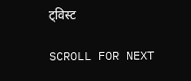ट्विस्ट

SCROLL FOR NEXT